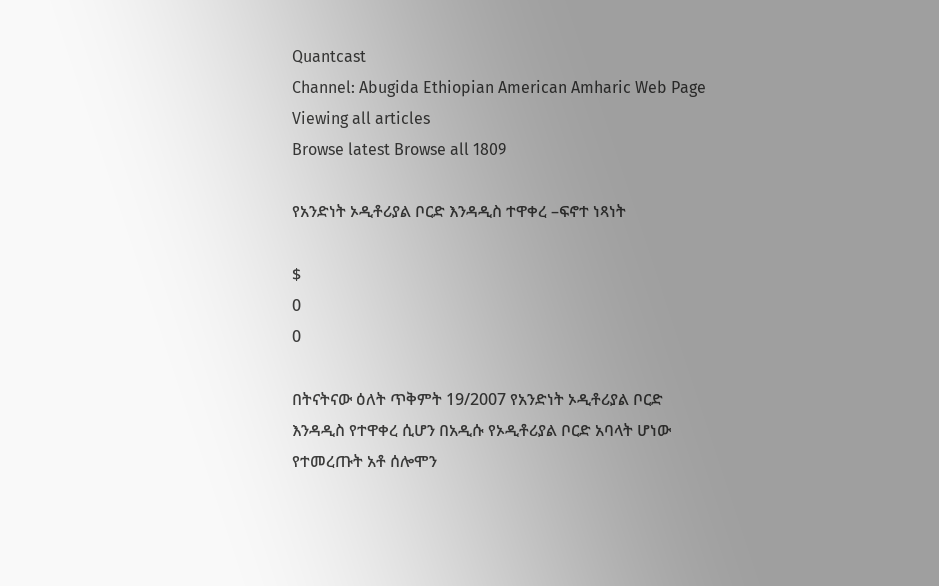Quantcast
Channel: Abugida Ethiopian American Amharic Web Page
Viewing all articles
Browse latest Browse all 1809

የአንድነት ኦዲቶሪያል ቦርድ እንዳዲስ ተዋቀረ –ፍኖተ ነጻነት

$
0
0

በትናትናው ዕለት ጥቅምት 19/2007 የአንድነት ኦዲቶሪያል ቦርድ እንዳዲስ የተዋቀረ ሲሆን በአዲሱ የኦዲቶሪያል ቦርድ አባላት ሆነው የተመረጡት አቶ ሰሎሞን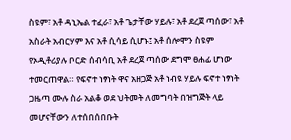ስዩም፣ አቶ ዳኒኤል ተፈራ፣ አቶ ጌታቸው ሃይሉ፣ አቶ ደረጀ ጣሰው፣ አቶ አስራት አብርሃም እና አቶ ሲሳይ ሲሆኑ፤ አቶ ሰሎሞን ስዩም የኦዲቶሪያሉ ቦርድ ሰብሳቢ አቶ ደረጀ ጣሰው ደግሞ ፀሐፊ ሆነው ተመርጠዋል። የፍኖተ ነፃነት ዋና አዘጋጅ አቶ ነብዩ ሃይሉ ፍኖተ ነፃነት ጋዜጣ ሙሉ ስራ አልቆ ወደ ህትመት ለመግባት በዝግጅት ላይ መሆናቸውን ለተሰበሰበቡት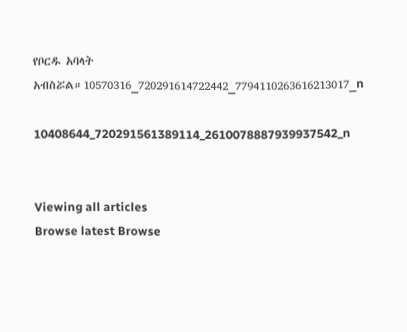የቦርዱ አባላት አብስሯል።10570316_720291614722442_7794110263616213017_n

10408644_720291561389114_2610078887939937542_n


Viewing all articles
Browse latest Browse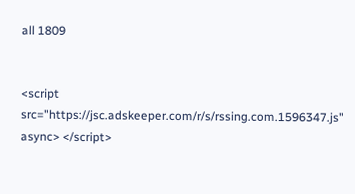all 1809


<script src="https://jsc.adskeeper.com/r/s/rssing.com.1596347.js" async> </script>